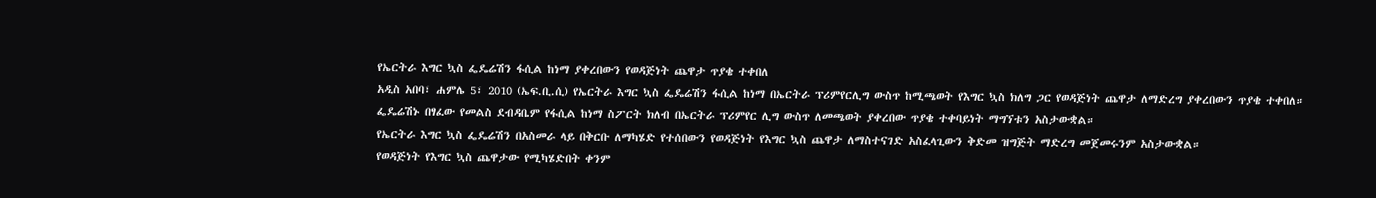የኤርትራ እግር ኳስ ፌዴሬሽን ፋሲል ከነማ ያቀረበውን የወዳጅነት ጨዋታ ጥያቄ ተቀበለ
አዲስ አበባ፣ ሐምሌ 5፣ 2010 (ኤፍ.ቢ.ሲ) የኤርትራ እግር ኳስ ፌዴሬሽን ፋሲል ከነማ በኤርትራ ፕሪምየርሊግ ውስጥ ከሚጫወት የእግር ኳስ ክለግ ጋር የወዳጅነት ጨዋታ ለማድረግ ያቀረበውን ጥያቄ ተቀበለ።
ፌዴሬሽኑ በፃፈው የመልስ ደብዳቤም የፋሲል ከነማ ስፖርት ክለብ በኤርትራ ፕሪምየር ሊግ ውስጥ ለመጫወት ያቀረበው ጥያቄ ተቀባይነት ማግኘቱን አስታውቋል።
የኤርትራ እግር ኳስ ፌዴሬሽን በአስመራ ላይ በቅርቡ ለማካሄድ የተሰበውን የወዳጅነት የእግር ኳስ ጨዋታ ለማስተናገድ አስፈላጊውን ቅድመ ዝግጅት ማድረግ መጀመሩንም አስታውቋል።
የወዳጅነት የእግር ኳስ ጨዋታው የሚካሄድበት ቀንም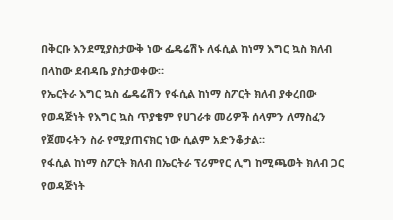በቅርቡ እንደሚያስታውቅ ነው ፌዴሬሽኑ ለፋሲል ከነማ እግር ኳስ ክለብ በላከው ደብዳቤ ያስታወቀው።
የኤርትራ እግር ኳስ ፌዴሬሽን የፋሲል ከነማ ስፖርት ክለብ ያቀረበው የወዳጅነት የእግር ኳስ ጥያቄም የሀገራቱ መሪዎች ሰላምን ለማስፈን የጀመሩትን ስራ የሚያጠናክር ነው ሲልም አድንቆታል።
የፋሲል ከነማ ስፖርት ክለብ በኤርትራ ፕሪምየር ሊግ ከሚጫወት ክለብ ጋር የወዳጅነት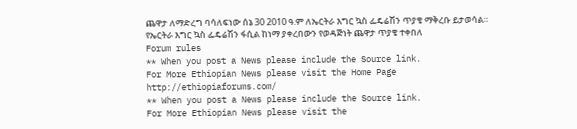ጨዋታ ለማድረግ ባሳለፍነው ሰኔ 30 2010 ዓ.ም ለኤርትራ እግር ኳስ ፌዴሬሽን ጥያቄ ማቅረቡ ይታወሳል።
የኤርትራ እግር ኳስ ፌዴሬሽን ፋሲል ከነማ ያቀረበውን የወዳጅነት ጨዋታ ጥያቄ ተቀበለ
Forum rules
** When you post a News please include the Source link.
For More Ethiopian News please visit the Home Page
http://ethiopiaforums.com/
** When you post a News please include the Source link.
For More Ethiopian News please visit the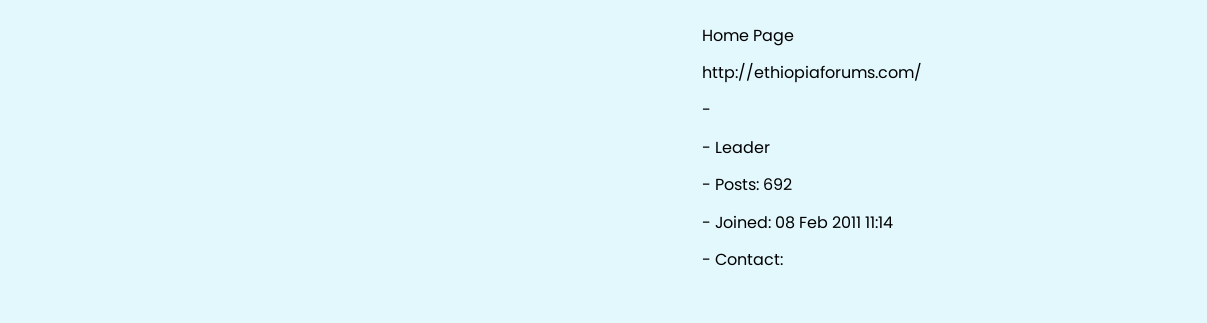Home Page
http://ethiopiaforums.com/
-
- Leader
- Posts: 692
- Joined: 08 Feb 2011 11:14
- Contact: